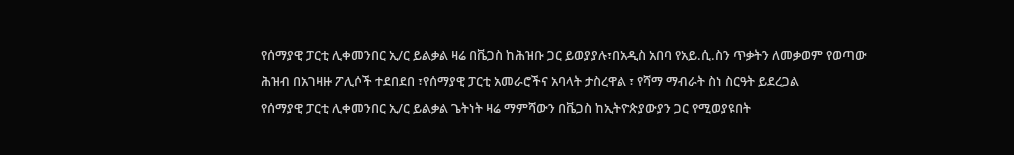የሰማያዊ ፓርቲ ሊቀመንበር ኢ/ር ይልቃል ዛሬ በቬጋስ ከሕዝቡ ጋር ይወያያሉ፣በአዲስ አበባ የአይ.ሲ.ስን ጥቃትን ለመቃወም የወጣው ሕዝብ በአገዛዙ ፖሊሶች ተደበደበ ፣የሰማያዊ ፓርቲ አመራሮችና አባላት ታስረዋል ፣ የሻማ ማብራት ስነ ስርዓት ይደረጋል
የሰማያዊ ፓርቲ ሊቀመንበር ኢ/ር ይልቃል ጌትነት ዛሬ ማምሻውን በቬጋስ ከኢትዮጵያውያን ጋር የሚወያዩበት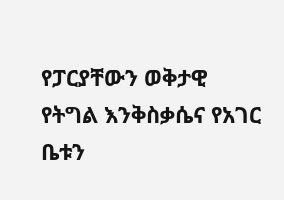የፓርያቸውን ወቅታዊ የትግል እንቅስቃሴና የአገር ቤቱን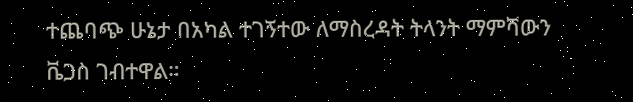ተጨባጭ ሁኔታ በአካል ተገኝተው ለማስረዳት ትላንት ማምሻውን ቬጋስ ገብተዋል።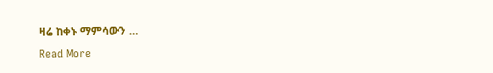ዛሬ ከቀኑ ማምሳውን …
Read More